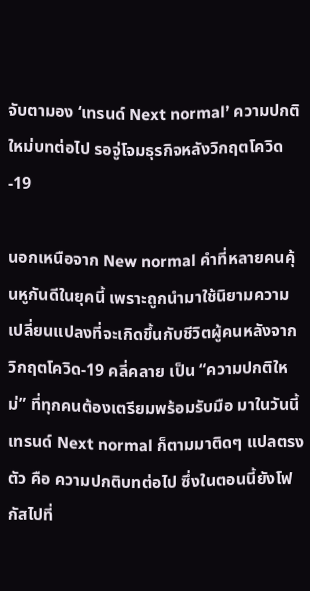จับตามอง ‘เทรนด์ Next normal’ ความปกติใหม่บทต่อไป รอจู่โจมธุรกิจหลังวิกฤตโควิด-19

นอกเหนือจาก New normal คำที่หลายคนคุ้นหูกันดีในยุคนี้ เพราะถูกนำมาใช้นิยามความเปลี่ยนแปลงที่จะเกิดขึ้นกับชีวิตผู้คนหลังจากวิกฤตโควิด-19 คลี่คลาย เป็น “ความปกติใหม่” ที่ทุกคนต้องเตรียมพร้อมรับมือ มาในวันนี้ เทรนด์ Next normal ก็ตามมาติดๆ แปลตรงตัว คือ ความปกติบทต่อไป ซึ่งในตอนนี้ยังโฟกัสไปที่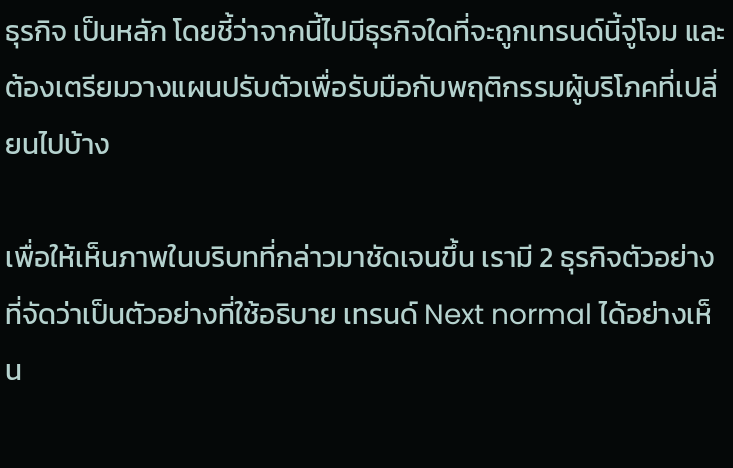ธุรกิจ เป็นหลัก โดยชี้ว่าจากนี้ไปมีธุรกิจใดที่จะถูกเทรนด์นี้จู่โจม และต้องเตรียมวางแผนปรับตัวเพื่อรับมือกับพฤติกรรมผู้บริโภคที่เปลี่ยนไปบ้าง

เพื่อให้เห็นภาพในบริบทที่กล่าวมาชัดเจนขึ้น เรามี 2 ธุรกิจตัวอย่าง ที่จัดว่าเป็นตัวอย่างที่ใช้อธิบาย เทรนด์ Next normal ได้อย่างเห็น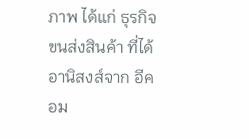ภาพ ได้แก่ ธุรกิจขนส่งสินค้า ที่ได้อานิสงส์จาก อีคอม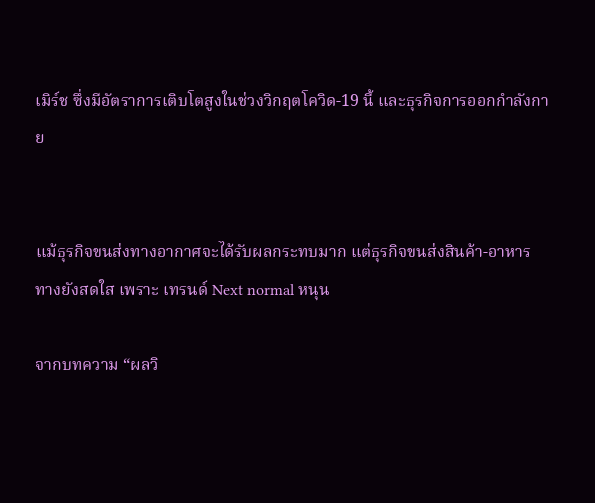เมิร์ช ซึ่งมีอัตราการเติบโตสูงในช่วงวิกฤตโควิด-19 นี้ และธุรกิจการออกกำลังกาย


แม้ธุรกิจขนส่งทางอากาศจะได้รับผลกระทบมาก แต่ธุรกิจขนส่งสินค้า-อาหาร ทางยังสดใส เพราะ เทรนด์ Next normal หนุน

จากบทความ “ผลวิ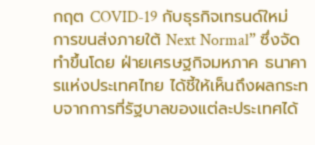กฤต COVID-19 กับธุรกิจเทรนด์ใหม่ การขนส่งภายใต้ Next Normal” ซึ่งจัดทำขึ้นโดย ฝ่ายเศรษฐกิจมหภาค ธนาคารแห่งประเทศไทย ได้ชี้ให้เห็นถึงผลกระทบจากการที่รัฐบาลของแต่ละประเทศได้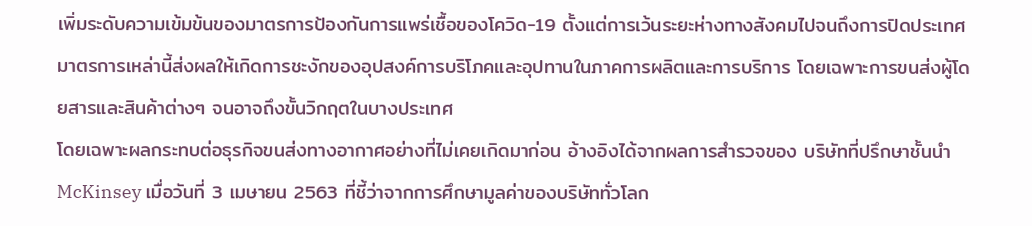เพิ่มระดับความเข้มข้นของมาตรการป้องกันการแพร่เชื้อของโควิด-19 ตั้งแต่การเว้นระยะห่างทางสังคมไปจนถึงการปิดประเทศ
มาตรการเหล่านี้ส่งผลให้เกิดการชะงักของอุปสงค์การบริโภคและอุปทานในภาคการผลิตและการบริการ โดยเฉพาะการขนส่งผู้โดยสารและสินค้าต่างๆ จนอาจถึงขั้นวิกฤตในบางประเทศ
โดยเฉพาะผลกระทบต่อธุรกิจขนส่งทางอากาศอย่างที่ไม่เคยเกิดมาก่อน อ้างอิงได้จากผลการสำรวจของ บริษัทที่ปรึกษาชั้นนำ McKinsey เมื่อวันที่ 3 เมษายน 2563 ที่ชี้ว่าจากการศึกษามูลค่าของบริษัททั่วโลก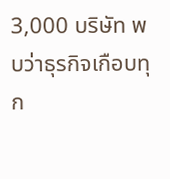3,000 บริษัท พบว่าธุรกิจเกือบทุก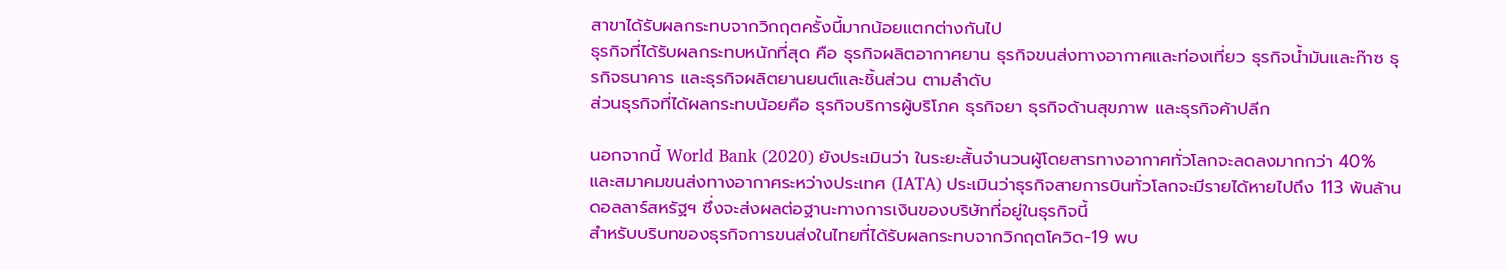สาขาได้รับผลกระทบจากวิกฤตครั้งนี้มากน้อยแตกต่างกันไป
ธุรกิจที่ได้รับผลกระทบหนักที่สุด คือ ธุรกิจผลิตอากาศยาน ธุรกิจขนส่งทางอากาศและท่องเที่ยว ธุรกิจน้ำมันและก๊าซ ธุรกิจธนาคาร และธุรกิจผลิตยานยนต์และชิ้นส่วน ตามลำดับ
ส่วนธุรกิจที่ได้ผลกระทบน้อยคือ ธุรกิจบริการผู้บริโภค ธุรกิจยา ธุรกิจด้านสุขภาพ และธุรกิจค้าปลีก

นอกจากนี้ World Bank (2020) ยังประเมินว่า ในระยะสั้นจำนวนผู้โดยสารทางอากาศทั่วโลกจะลดลงมากกว่า 40% และสมาคมขนส่งทางอากาศระหว่างประเทศ (IATA) ประเมินว่าธุรกิจสายการบินทั่วโลกจะมีรายได้หายไปถึง 113 พันล้านดอลลาร์สหรัฐฯ ซึ่งจะส่งผลต่อฐานะทางการเงินของบริษัทที่อยู่ในธุรกิจนี้
สำหรับบริบทของธุรกิจการขนส่งในไทยที่ได้รับผลกระทบจากวิกฤตโควิด-19 พบ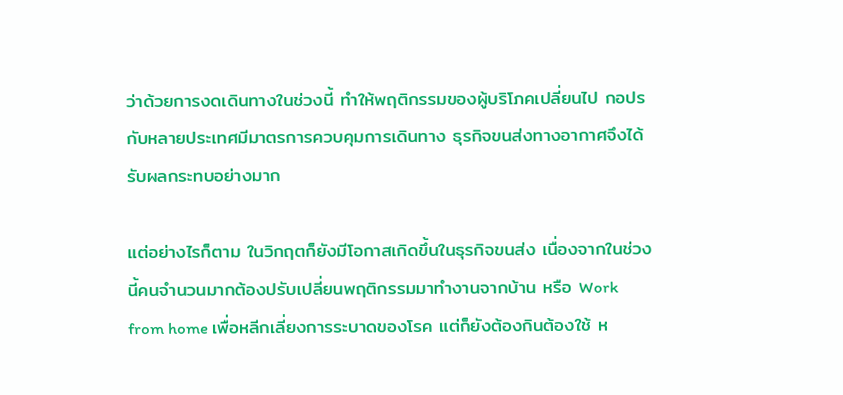ว่าด้วยการงดเดินทางในช่วงนี้ ทำให้พฤติกรรมของผู้บริโภคเปลี่ยนไป กอปรกับหลายประเทศมีมาตรการควบคุมการเดินทาง ธุรกิจขนส่งทางอากาศจึงได้รับผลกระทบอย่างมาก

แต่อย่างไรก็ตาม ในวิกฤตก็ยังมีโอกาสเกิดขึ้นในธุรกิจขนส่ง เนื่องจากในช่วงนี้คนจำนวนมากต้องปรับเปลี่ยนพฤติกรรมมาทำงานจากบ้าน หรือ Work from home เพื่อหลีกเลี่ยงการระบาดของโรค แต่ก็ยังต้องกินต้องใช้ ห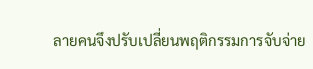ลายคนจึงปรับเปลี่ยนพฤติกรรมการจับจ่าย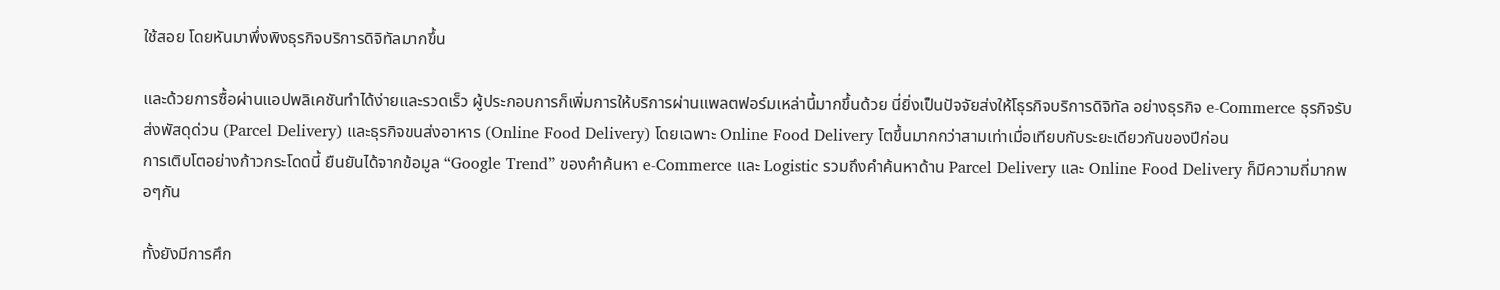ใช้สอย โดยหันมาพึ่งพิงธุรกิจบริการดิจิทัลมากขึ้น

และด้วยการซื้อผ่านแอปพลิเคชันทำได้ง่ายและรวดเร็ว ผู้ประกอบการก็เพิ่มการให้บริการผ่านแพลตฟอร์มเหล่านี้มากขึ้นด้วย นี่ยิ่งเป็นปัจจัยส่งให้โธุรกิจบริการดิจิทัล อย่างธุรกิจ e-Commerce ธุรกิจรับส่งพัสดุด่วน (Parcel Delivery) และธุรกิจขนส่งอาหาร (Online Food Delivery) โดยเฉพาะ Online Food Delivery โตขึ้นมากกว่าสามเท่าเมื่อเทียบกับระยะเดียวกันของปีก่อน
การเติบโตอย่างก้าวกระโดดนี้ ยืนยันได้จากข้อมูล “Google Trend” ของคำค้นหา e-Commerce และ Logistic รวมถึงคำค้นหาด้าน Parcel Delivery และ Online Food Delivery ก็มีความถี่มากพอๆกัน

ทั้งยังมีการศึก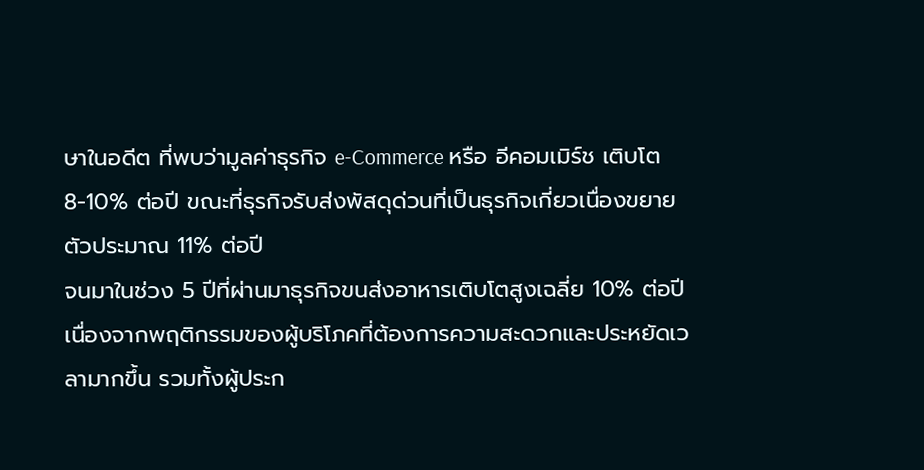ษาในอดีต ที่พบว่ามูลค่าธุรกิจ e-Commerce หรือ อีคอมเมิร์ช เติบโต 8-10% ต่อปี ขณะที่ธุรกิจรับส่งพัสดุด่วนที่เป็นธุรกิจเกี่ยวเนื่องขยายตัวประมาณ 11% ต่อปี
จนมาในช่วง 5 ปีที่ผ่านมาธุรกิจขนส่งอาหารเติบโตสูงเฉลี่ย 10% ต่อปี เนื่องจากพฤติกรรมของผู้บริโภคที่ต้องการความสะดวกและประหยัดเวลามากขึ้น รวมทั้งผู้ประก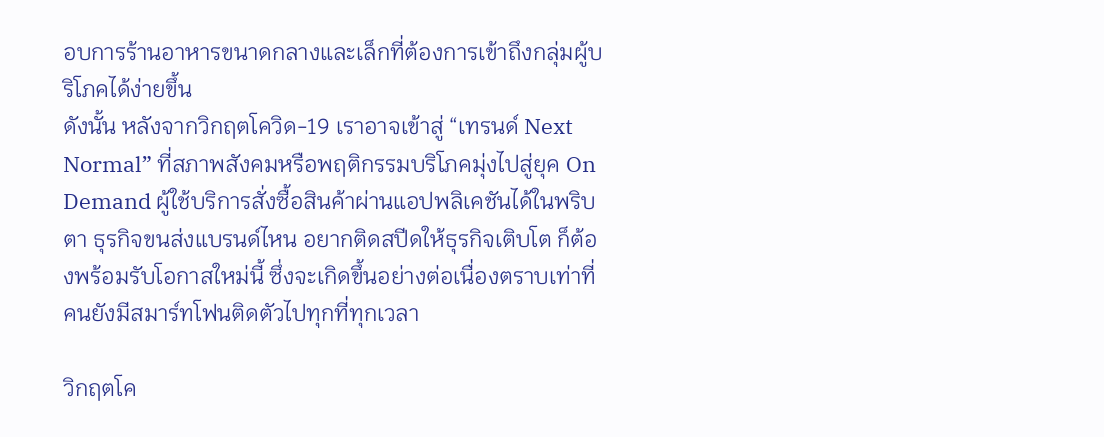อบการร้านอาหารขนาดกลางและเล็กที่ต้องการเข้าถึงกลุ่มผู้บริโภคได้ง่ายขึ้น
ดังนั้น หลังจากวิกฤตโควิด-19 เราอาจเข้าสู่ “เทรนด์ Next Normal” ที่สภาพสังคมหรือพฤติกรรมบริโภคมุ่งไปสู่ยุค On Demand ผู้ใช้บริการสั่งซื้อสินค้าผ่านแอปพลิเคชันได้ในพริบตา ธุรกิจขนส่งแบรนด์ไหน อยากติดสปีดให้ธุรกิจเติบโต ก็ต้องพร้อมรับโอกาสใหม่นี้ ซึ่งจะเกิดขึ้นอย่างต่อเนื่องตราบเท่าที่คนยังมีสมาร์ทโฟนติดตัวไปทุกที่ทุกเวลา

วิกฤตโค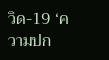วิด-19 ‘ความปก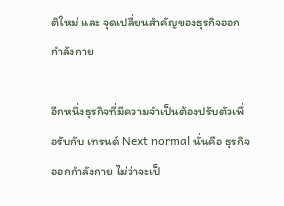ติใหม่ และ จุดเปลี่ยนสำคัญของธุรกิจออกกำลังกาย

อีกหนึ่งธุรกิจที่มีความจำเป็นต้องปรับตัวเพื่อรับกับ เทรนด์ Next normal นั่นคือ ธุรกิจออกกำลังกาย ไม่ว่าจะเป็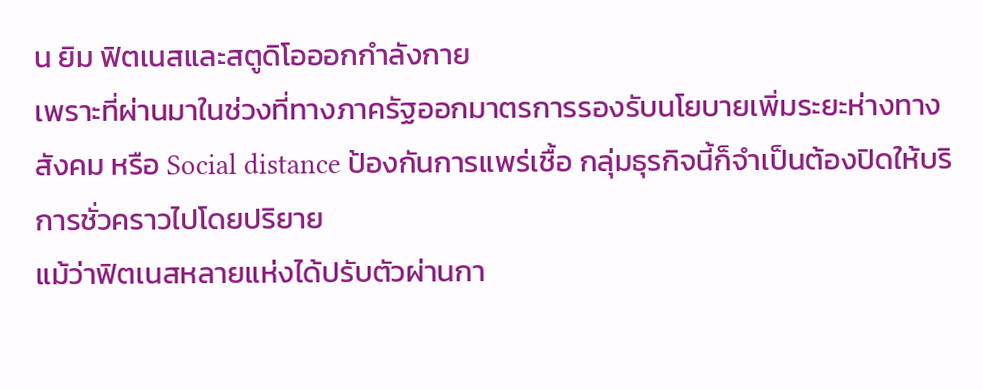น ยิม ฟิตเนสและสตูดิโอออกกำลังกาย
เพราะที่ผ่านมาในช่วงที่ทางภาครัฐออกมาตรการรองรับนโยบายเพิ่มระยะห่างทางสังคม หรือ Social distance ป้องกันการแพร่เชื้อ กลุ่มธุรกิจนี้ก็จำเป็นต้องปิดให้บริการชั่วคราวไปโดยปริยาย
แม้ว่าฟิตเนสหลายแห่งได้ปรับตัวผ่านกา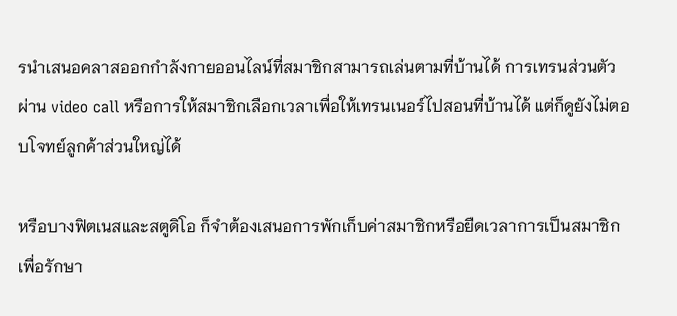รนำเสนอคลาสออกกำลังกายออนไลน์ที่สมาชิกสามารถเล่นตามที่บ้านได้ การเทรนส่วนตัวผ่าน video call หรือการให้สมาชิกเลือกเวลาเพื่อให้เทรนเนอร์ไปสอนที่บ้านได้ แต่ก็ดูยังไม่ตอบโจทย์ลูกค้าส่วนใหญ่ได้

หรือบางฟิตเนสและสตูดิโอ ก็จำต้องเสนอการพักเก็บค่าสมาชิกหรือยืดเวลาการเป็นสมาชิกเพื่อรักษา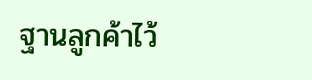ฐานลูกค้าไว้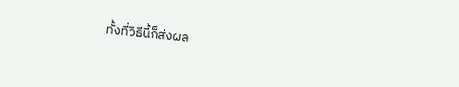ทั้งที่วิธีนี้ก็ส่งผล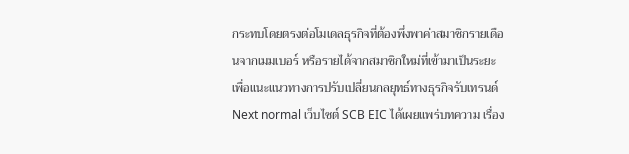กระทบโดยตรงต่อโมเดลธุรกิจที่ต้องพึ่งพาค่าสมาชิกรายเดือนจากเมมเบอร์ หรือรายได้จากสมาชิกใหม่ที่เข้ามาเป็นระยะ
เพื่อแนะแนวทางการปรับเปลี่ยนกลยุทธ์ทางธุรกิจรับเทรนด์ Next normal เว็บไซต์ SCB EIC ได้เผยแพร่บทความ เรื่อง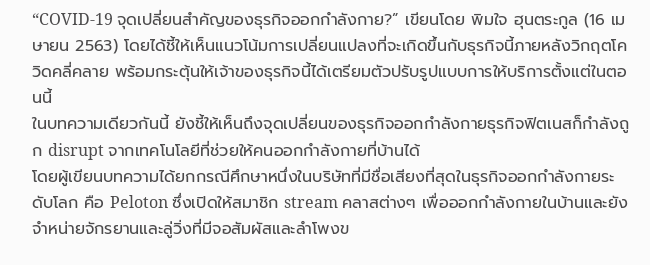“COVID-19 จุดเปลี่ยนสำคัญของธุรกิจออกกำลังกาย?” เขียนโดย พิมใจ ฮุนตระกูล (16 เมษายน 2563) โดยได้ชี้ให้เห็นแนวโน้มการเปลี่ยนแปลงที่จะเกิดขึ้นกับธุรกิจนี้ภายหลังวิกฤตโควิดคลี่คลาย พร้อมกระตุ้นให้เจ้าของธุรกิจนี้ได้เตรียมตัวปรับรูปแบบการให้บริการตั้งแต่ในตอนนี้
ในบทความเดียวกันนี้ ยังชี้ให้เห็นถึงจุดเปลี่ยนของธุรกิจออกกำลังกายธุรกิจฟิตเนสก็กำลังถูก disrupt จากเทคโนโลยีที่ช่วยให้คนออกกำลังกายที่บ้านได้
โดยผู้เขียนบทความได้ยกกรณีศึกษาหนึ่งในบริษัทที่มีชื่อเสียงที่สุดในธุรกิจออกกำลังกายระดับโลก คือ Peloton ซึ่งเปิดให้สมาชิก stream คลาสต่างๆ เพื่อออกกำลังกายในบ้านและยังจำหน่ายจักรยานและลู่วิ่งที่มีจอสัมผัสและลำโพงข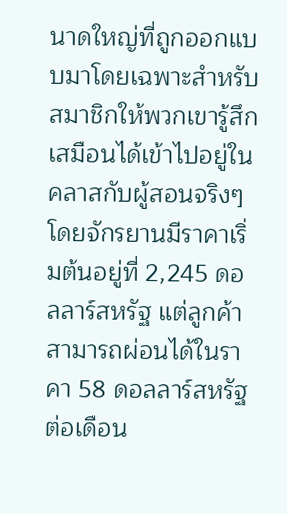นาดใหญ่ที่ถูกออกแบบมาโดยเฉพาะสำหรับสมาชิกให้พวกเขารู้สึกเสมือนได้เข้าไปอยู่ในคลาสกับผู้สอนจริงๆ
โดยจักรยานมีราคาเริ่มต้นอยู่ที่ 2,245 ดอลลาร์สหรัฐ แต่ลูกค้าสามารถผ่อนได้ในราคา 58 ดอลลาร์สหรัฐ ต่อเดือน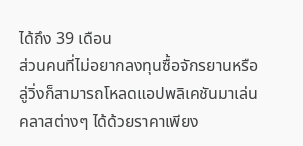ได้ถึง 39 เดือน
ส่วนคนที่ไม่อยากลงทุนซื้อจักรยานหรือลู่วิ่งก็สามารถโหลดแอปพลิเคชันมาเล่นคลาสต่างๆ ได้ด้วยราคาเพียง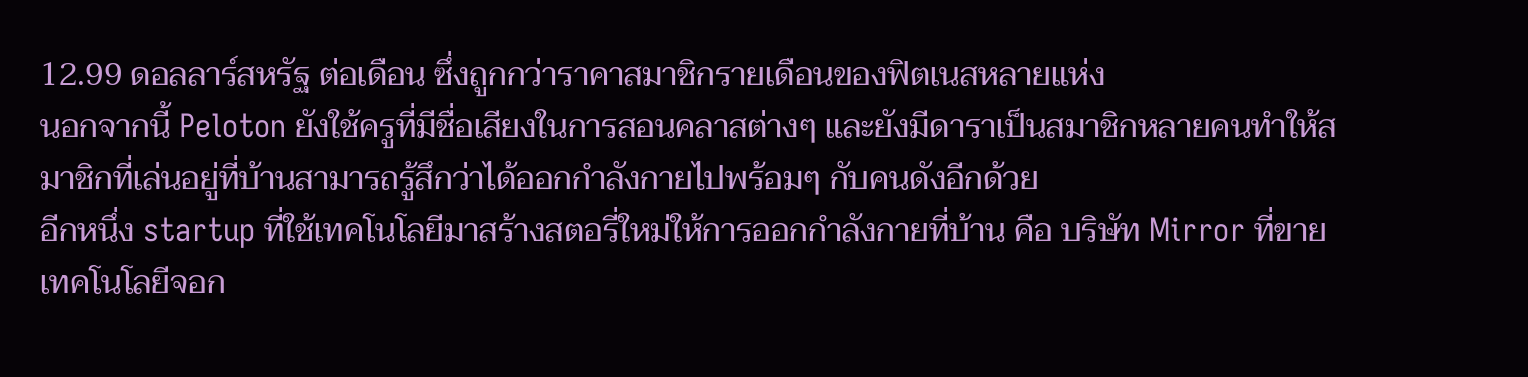12.99 ดอลลาร์สหรัฐ ต่อเดือน ซึ่งถูกกว่าราคาสมาชิกรายเดือนของฟิตเนสหลายแห่ง
นอกจากนี้ Peloton ยังใช้ครูที่มีชื่อเสียงในการสอนคลาสต่างๆ และยังมีดาราเป็นสมาชิกหลายคนทำให้สมาชิกที่เล่นอยู่ที่บ้านสามารถรู้สึกว่าได้ออกกำลังกายไปพร้อมๆ กับคนดังอีกด้วย
อีกหนึ่ง startup ที่ใช้เทคโนโลยีมาสร้างสตอรี่ใหม่ให้การออกกำลังกายที่บ้าน คือ บริษัท Mirror ที่ขายเทคโนโลยีจอก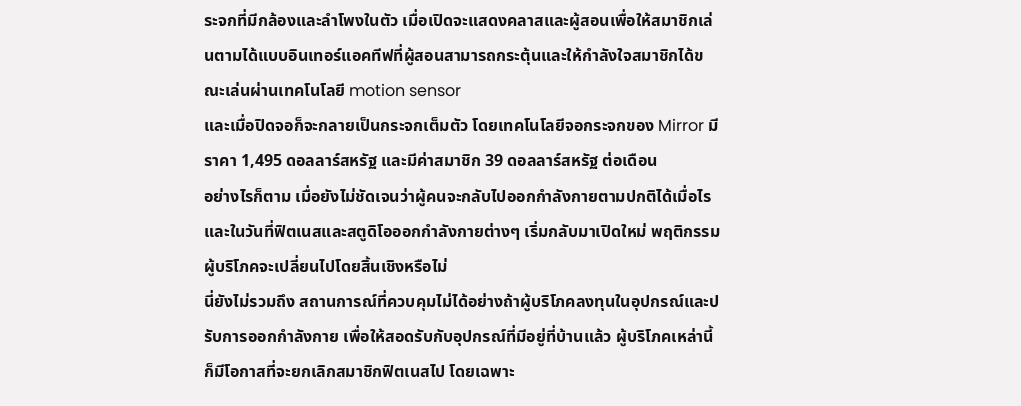ระจกที่มีกล้องและลำโพงในตัว เมื่อเปิดจะแสดงคลาสและผู้สอนเพื่อให้สมาชิกเล่นตามได้แบบอินเทอร์แอคทีฟที่ผู้สอนสามารถกระตุ้นและให้กำลังใจสมาชิกได้ขณะเล่นผ่านเทคโนโลยี motion sensor
และเมื่อปิดจอก็จะกลายเป็นกระจกเต็มตัว โดยเทคโนโลยีจอกระจกของ Mirror มีราคา 1,495 ดอลลาร์สหรัฐ และมีค่าสมาชิก 39 ดอลลาร์สหรัฐ ต่อเดือน
อย่างไรก็ตาม เมื่อยังไม่ชัดเจนว่าผู้คนจะกลับไปออกกำลังกายตามปกติได้เมื่อไร และในวันที่ฟิตเนสและสตูดิโอออกกำลังกายต่างๆ เริ่มกลับมาเปิดใหม่ พฤติกรรมผู้บริโภคจะเปลี่ยนไปโดยสิ้นเชิงหรือไม่
นี่ยังไม่รวมถึง สถานการณ์ที่ควบคุมไม่ได้อย่างถ้าผู้บริโภคลงทุนในอุปกรณ์และปรับการออกกำลังกาย เพื่อให้สอดรับกับอุปกรณ์ที่มีอยู่ที่บ้านแล้ว ผู้บริโภคเหล่านี้ก็มีโอกาสที่จะยกเลิกสมาชิกฟิตเนสไป โดยเฉพาะ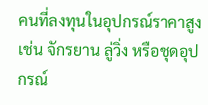คนที่ลงทุนในอุปกรณ์ราคาสูง เช่น จักรยาน ลู่วิ่ง หรือชุดอุปกรณ์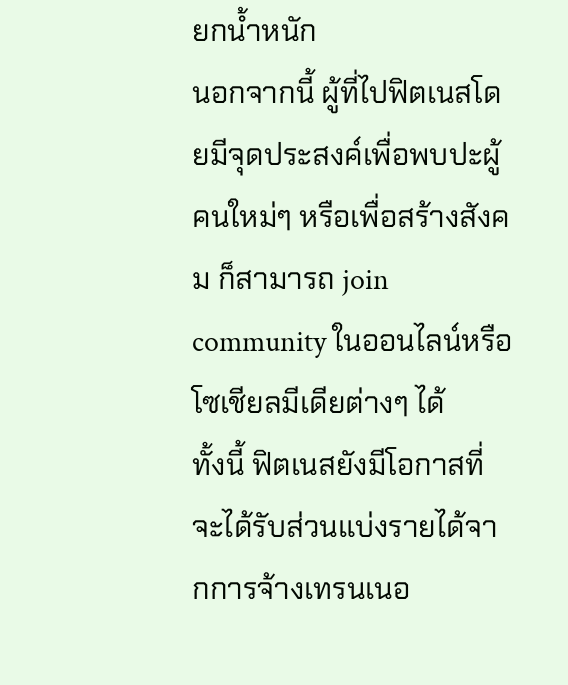ยกน้ำหนัก
นอกจากนี้ ผู้ที่ไปฟิตเนสโดยมีจุดประสงค์เพื่อพบปะผู้คนใหม่ๆ หรือเพื่อสร้างสังคม ก็สามารถ join community ในออนไลน์หรือโซเชียลมีเดียต่างๆ ได้
ทั้งนี้ ฟิตเนสยังมีโอกาสที่จะได้รับส่วนแบ่งรายได้จากการจ้างเทรนเนอ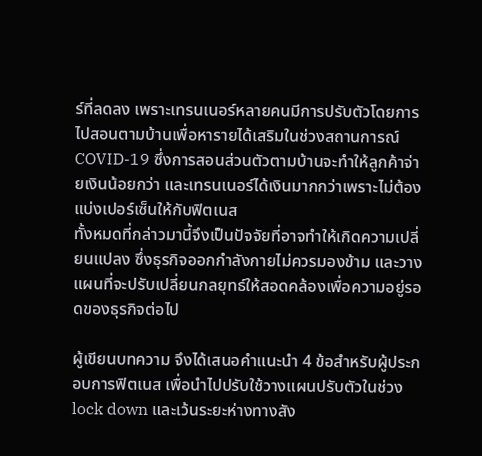ร์ที่ลดลง เพราะเทรนเนอร์หลายคนมีการปรับตัวโดยการไปสอนตามบ้านเพื่อหารายได้เสริมในช่วงสถานการณ์ COVID-19 ซึ่งการสอนส่วนตัวตามบ้านจะทำให้ลูกค้าจ่ายเงินน้อยกว่า และเทรนเนอร์ได้เงินมากกว่าเพราะไม่ต้องแบ่งเปอร์เซ็นให้กับฟิตเนส
ทั้งหมดที่กล่าวมานี้จึงเป็นปัจจัยที่อาจทำให้เกิดความเปลี่ยนแปลง ซึ่งธุรกิจออกกำลังกายไม่ควรมองข้าม และวางแผนที่จะปรับเปลี่ยนกลยุทธ์ให้สอดคล้องเพื่อความอยู่รอดของธุรกิจต่อไป

ผู้เขียนบทความ จึงได้เสนอคำแนะนำ 4 ข้อสำหรับผู้ประกอบการฟิตเนส เพื่อนำไปปรับใช้วางแผนปรับตัวในช่วง lock down และเว้นระยะห่างทางสัง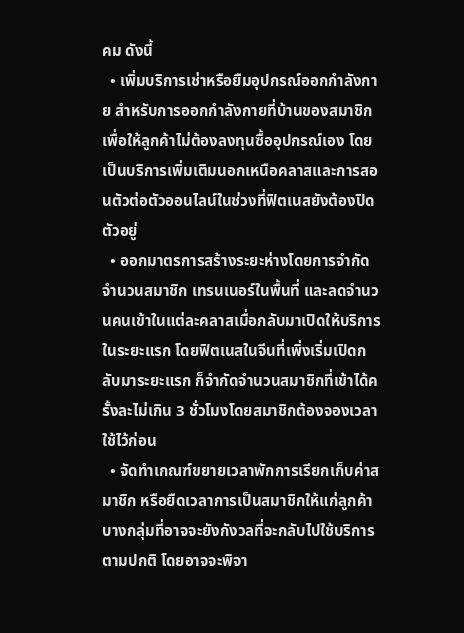คม ดังนี้
  • เพิ่มบริการเช่าหรือยืมอุปกรณ์ออกกำลังกาย สำหรับการออกกำลังกายที่บ้านของสมาชิก เพื่อให้ลูกค้าไม่ต้องลงทุนซื้ออุปกรณ์เอง โดยเป็นบริการเพิ่มเติมนอกเหนือคลาสและการสอนตัวต่อตัวออนไลน์ในช่วงที่ฟิตเนสยังต้องปิดตัวอยู่
  • ออกมาตรการสร้างระยะห่างโดยการจำกัดจำนวนสมาชิก เทรนเนอร์ในพื้นที่ และลดจำนวนคนเข้าในแต่ละคลาสเมื่อกลับมาเปิดให้บริการในระยะแรก โดยฟิตเนสในจีนที่เพิ่งเริ่มเปิดกลับมาระยะแรก ก็จำกัดจำนวนสมาชิกที่เข้าได้ครั้งละไม่เกิน 3 ชั่วโมงโดยสมาชิกต้องจองเวลาใช้ไว้ก่อน
  • จัดทำเกณฑ์ขยายเวลาพักการเรียกเก็บค่าสมาชิก หรือยืดเวลาการเป็นสมาชิกให้แก่ลูกค้าบางกลุ่มที่อาจจะยังกังวลที่จะกลับไปใช้บริการตามปกติ โดยอาจจะพิจา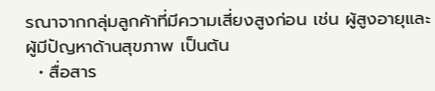รณาจากกลุ่มลูกค้าที่มีความเสี่ยงสูงก่อน เช่น ผู้สูงอายุและผู้มีปัญหาด้านสุขภาพ เป็นต้น
  • สื่อสาร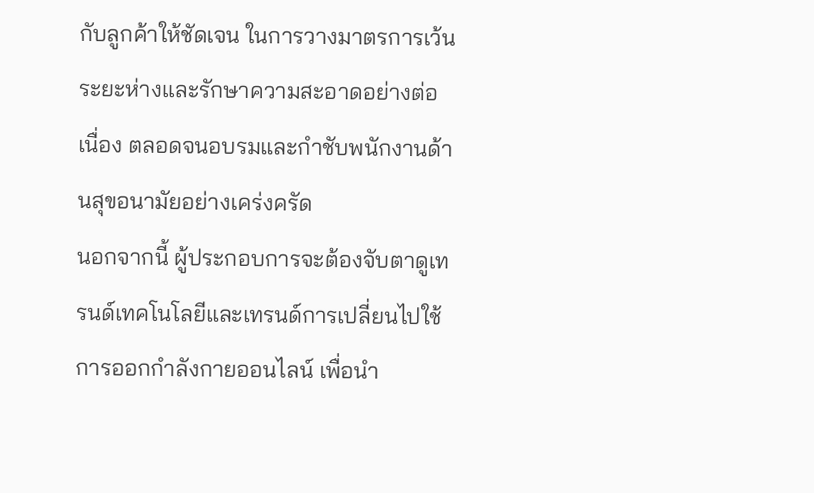กับลูกค้าให้ชัดเจน ในการวางมาตรการเว้นระยะห่างและรักษาความสะอาดอย่างต่อเนื่อง ตลอดจนอบรมและกำชับพนักงานด้านสุขอนามัยอย่างเคร่งครัด
นอกจากนี้ ผู้ประกอบการจะต้องจับตาดูเทรนด์เทคโนโลยีและเทรนด์การเปลี่ยนไปใช้การออกกำลังกายออนไลน์ เพื่อนำ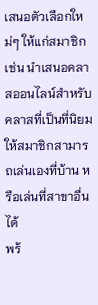เสนอตัวเลือกใหม่ๆ ให้แก่สมาชิก เช่น นำเสนอคลาสออนไลน์สำหรับคลาสที่เป็นที่นิยมให้สมาชิกสามารถเล่นเองที่บ้าน หรือเล่นที่สาขาอื่นได้
พร้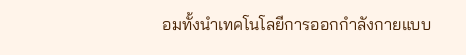อมทั้งนำเทคโนโลยีการออกกำลังกายแบบ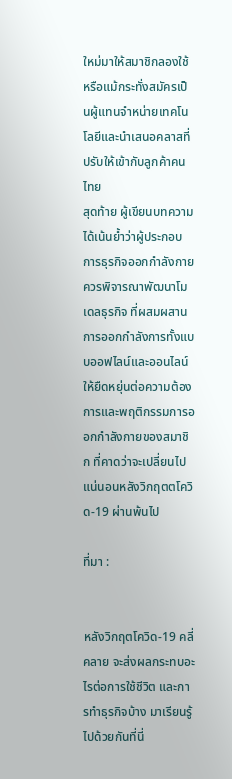ใหม่มาให้สมาชิกลองใช้ หรือแม้กระทั่งสมัครเป็นผู้แทนจำหน่ายเทคโนโลยีและนำเสนอคลาสที่ปรับให้เข้ากับลูกค้าคนไทย
สุดท้าย ผู้เขียนบทความได้เน้นย้ำว่าผู้ประกอบการธุรกิจออกกำลังกายควรพิจารณาพัฒนาโมเดลธุรกิจ ที่ผสมผสานการออกกำลังการทั้งแบบออฟไลน์และออนไลน์ให้ยืดหยุ่นต่อความต้องการและพฤติกรรมการออกกำลังกายของสมาชิก ที่คาดว่าจะเปลี่ยนไปแน่นอนหลังวิกฤตตโควิด-19 ผ่านพ้นไป

ที่มา :


หลังวิกฤตโควิด-19 คลี่คลาย จะส่งผลกระทบอะไรต่อการใช้ชีวิต และการทำธุรกิจบ้าง มาเรียนรู้ไปด้วยกันที่นี่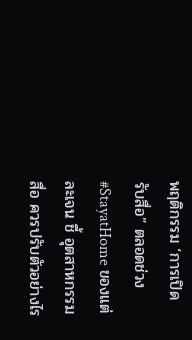พฤติกรรม ‘การเปิดรับสื่อ” ตลอดช่วง #StayatHome ของแต่ละเจน ชี้ อุตสาหกรรมสื่อ ควรปรับตัวอย่างไร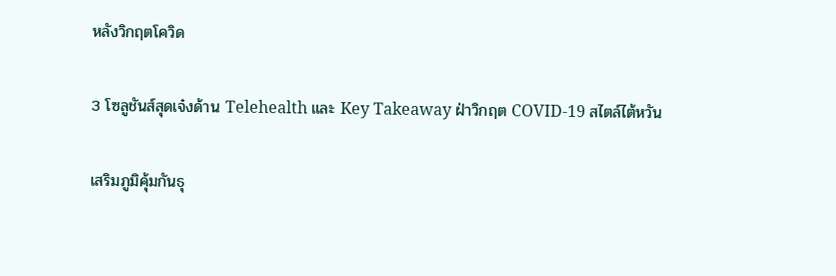หลังวิกฤตโควิด

3 โซลูชันส์สุดเจ๋งด้าน Telehealth และ Key Takeaway ฝ่าวิกฤต COVID-19 สไตล์ไต้หวัน

เสริมภูมิคุ้มกันธุ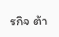รกิจ ต้า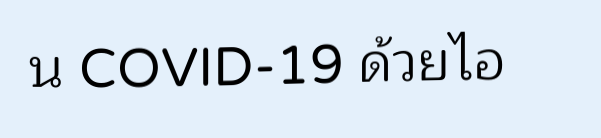น COVID-19 ด้วยไอ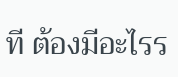ที ต้องมีอะไรร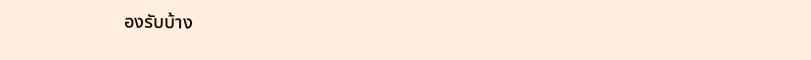องรับบ้าง